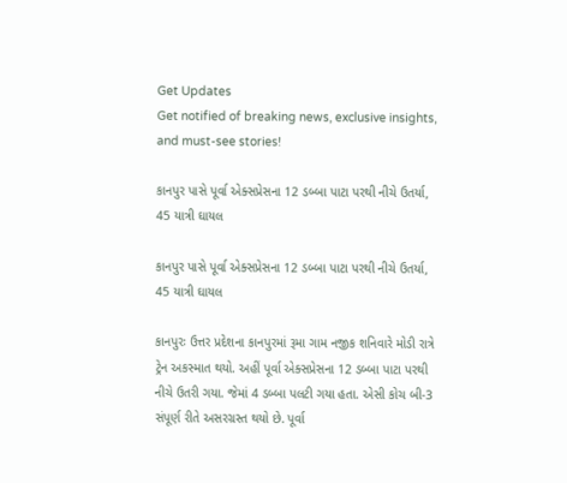Get Updates
Get notified of breaking news, exclusive insights, and must-see stories!

કાનપુર પાસે પૂર્વા એક્સપ્રેસના 12 ડબ્બા પાટા પરથી નીચે ઉતર્યા, 45 યાત્રી ઘાયલ

કાનપુર પાસે પૂર્વા એક્સપ્રેસના 12 ડબ્બા પાટા પરથી નીચે ઉતર્યા, 45 યાત્રી ઘાયલ

કાનપુરઃ ઉત્તર પ્રદેશના કાનપુરમાં રૂમા ગામ નજીક શનિવારે મોડી રાત્રે ટ્રેન અકસ્માત થયો. અહીં પૂર્વા એક્સપ્રેસના 12 ડબ્બા પાટા પરથી નીચે ઉતરી ગયા. જેમાં 4 ડબ્બા પલટી ગયા હતા. એસી કોચ બી-3 સંપૂર્ણ રીતે અસરગ્રસ્ત થયો છે. પૂર્વા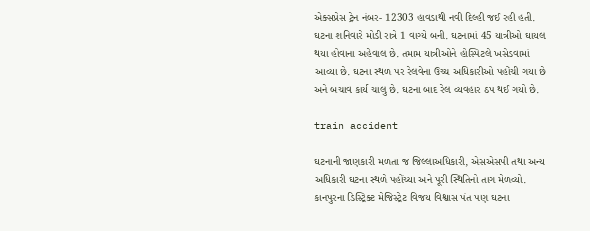એક્સપ્રેસ ટ્રેન નંબર- 12303 હાવડાથી નવી દિલ્હી જઈ રહી હતી. ઘટના શનિવારે મોડી રાત્રે 1 વાગ્યે બની. ઘટનામાં 45 યાત્રીઓ ઘાયલ થયા હોવાના અહેવાલ છે. તમામ યાત્રીઓને હોસ્પિટલે ખસેડવામાં આવ્યા છે. ઘટના સ્થળ પર રેલવેના ઉચ્ચ અધિકારીઓ પહોંચી ગયા છે અને બચાવ કાર્ય ચાલુ છે. ઘટના બાદ રેલ વ્યવહાર ઠપ થઈ ગયો છે.

train accident

ઘટનાની જાણકારી મળતા જ જિલ્લાઅધિકારી, એસએસપી તથા અન્ય અધિકારી ઘટના સ્થળે પહોંચ્યા અને પૂરી સ્થિતિનો તાગ મેળવ્યો. કાનપુરના ડિસ્ટ્રિક્ટ મેજિસ્ટ્રેટ વિજય વિશ્વાસ પંત પણ ઘટના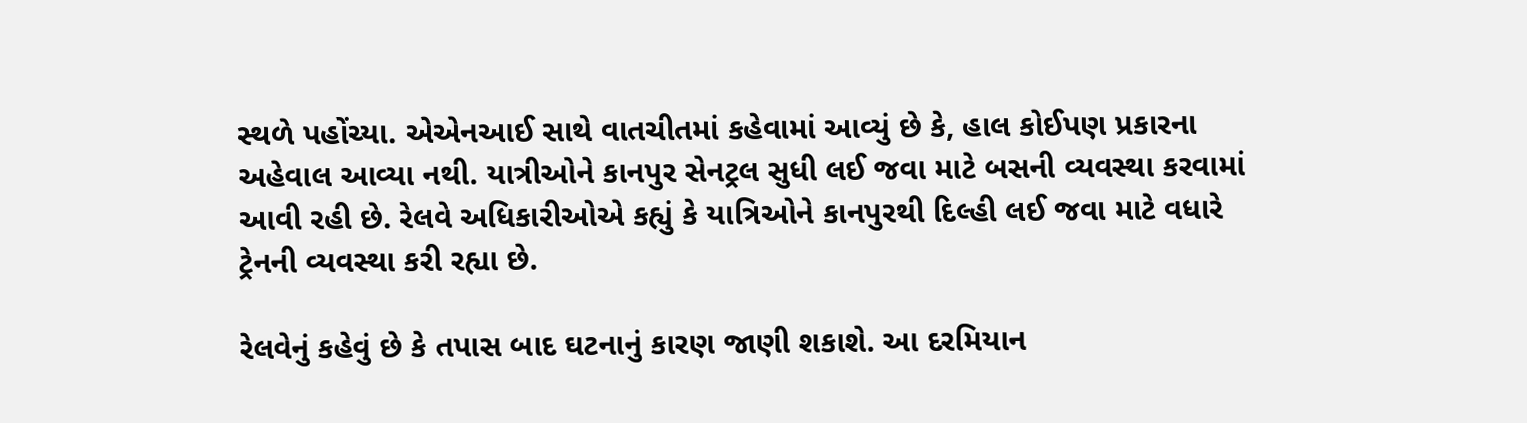સ્થળે પહોંચ્યા. એએનઆઈ સાથે વાતચીતમાં કહેવામાં આવ્યું છે કે, હાલ કોઈપણ પ્રકારના અહેવાલ આવ્યા નથી. યાત્રીઓને કાનપુર સેનટ્રલ સુધી લઈ જવા માટે બસની વ્યવસ્થા કરવામાં આવી રહી છે. રેલવે અધિકારીઓએ કહ્યું કે યાત્રિઓને કાનપુરથી દિલ્હી લઈ જવા માટે વધારે ટ્રેનની વ્યવસ્થા કરી રહ્યા છે.

રેલવેનું કહેવું છે કે તપાસ બાદ ઘટનાનું કારણ જાણી શકાશે. આ દરમિયાન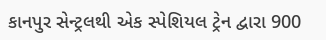કાનપુર સેન્ટ્રલથી એક સ્પેશિયલ ટ્રેન દ્વારા 900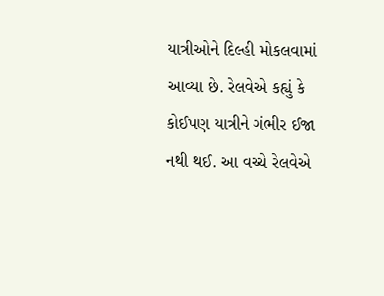યાત્રીઓને દિલ્હી મોકલવામાં આવ્યા છે. રેલવેએ કહ્યું કે કોઈપણ યાત્રીને ગંભીર ઈજા નથી થઈ. આ વચ્ચે રેલવેએ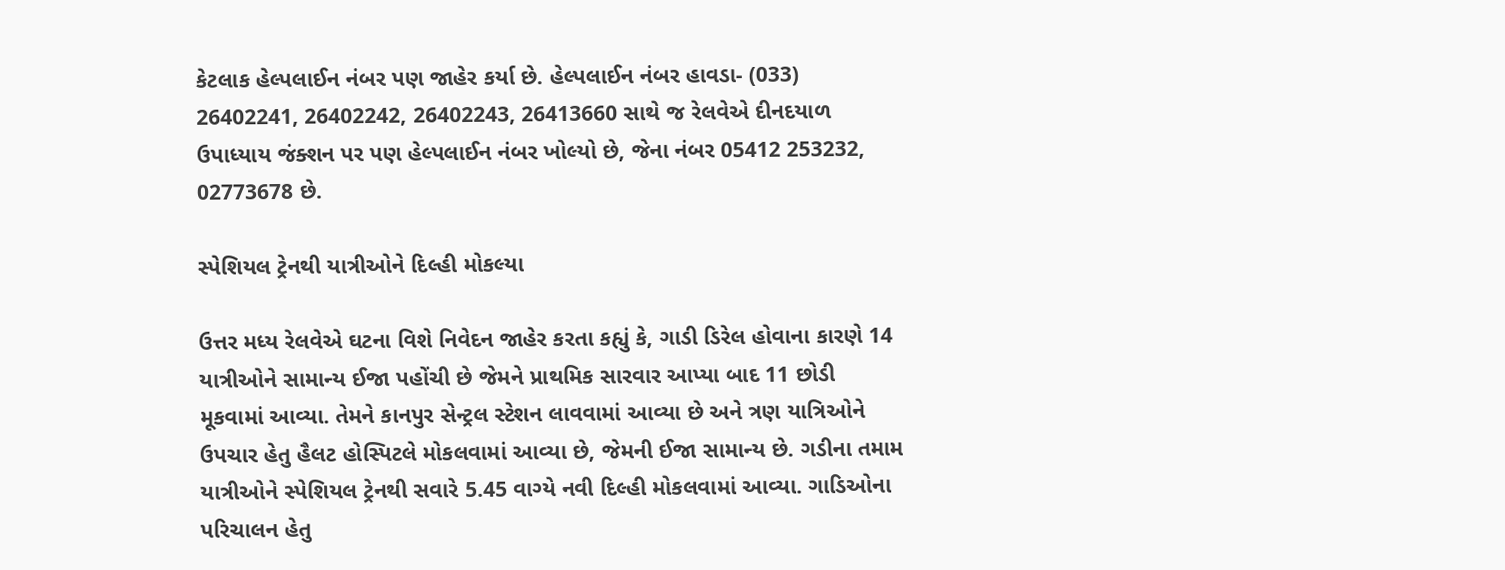કેટલાક હેલ્પલાઈન નંબર પણ જાહેર કર્યા છે. હેલ્પલાઈન નંબર હાવડા- (033) 26402241, 26402242, 26402243, 26413660 સાથે જ રેલવેએ દીનદયાળ ઉપાધ્યાય જંક્શન પર પણ હેલ્પલાઈન નંબર ખોલ્યો છે, જેના નંબર 05412 253232, 02773678 છે.

સ્પેશિયલ ટ્રેનથી યાત્રીઓને દિલ્હી મોકલ્યા

ઉત્તર મધ્ય રેલવેએ ઘટના વિશે નિવેદન જાહેર કરતા કહ્યું કે, ગાડી ડિરેલ હોવાના કારણે 14 યાત્રીઓને સામાન્ય ઈજા પહોંચી છે જેમને પ્રાથમિક સારવાર આપ્યા બાદ 11 છોડી મૂકવામાં આવ્યા. તેમને કાનપુર સેન્ટ્રલ સ્ટેશન લાવવામાં આવ્યા છે અને ત્રણ યાત્રિઓને ઉપચાર હેતુ હૈલટ હોસ્પિટલે મોકલવામાં આવ્યા છે, જેમની ઈજા સામાન્ય છે. ગડીના તમામ યાત્રીઓને સ્પેશિયલ ટ્રેનથી સવારે 5.45 વાગ્યે નવી દિલ્હી મોકલવામાં આવ્યા. ગાડિઓના પરિચાલન હેતુ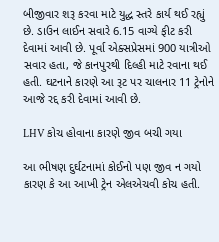બીજીવાર શરૂ કરવા માટે યુદ્ધ સ્તરે કાર્ય થઈ રહ્યું છે. ડાઉન લાઈન સવારે 6.15 વાગ્યે ફીટ કરી દેવામાં આવી છે. પૂર્વા એક્સપ્રેસમાં 900 યાત્રીઓ સવાર હતા, જે કાનપુરથી દિલ્હી માટે રવાના થઈ હતી. ઘટનાને કારણે આ રૂટ પર ચાલનાર 11 ટ્રેનોને આજે રદ્દ કરી દેવામાં આવી છે.

LHV કોચ હોવાના કારણે જીવ બચી ગયા

આ ભીષણ દુર્ઘટનામાં કોઈનો પણ જીવ ન ગયો કારણ કે આ આખી ટ્રેન એલએચવી કોચ હતી.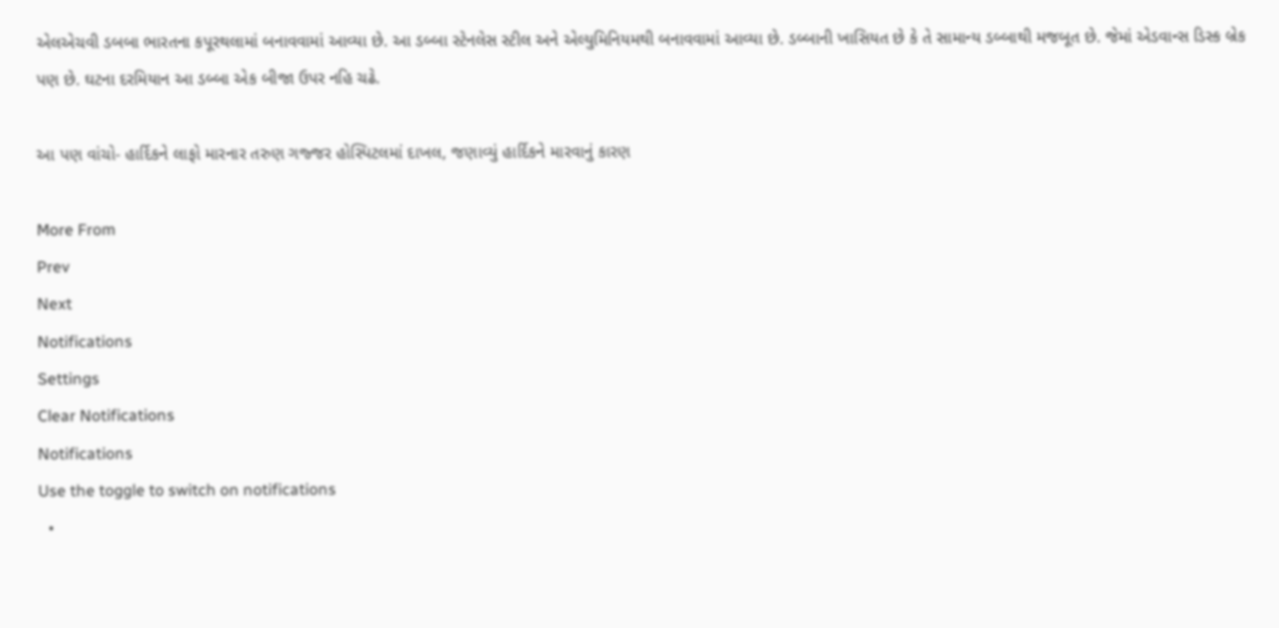એલએચવી ડબબા ભારતના કપૂરથલામાં બનાવવામાં આવ્યા છે. આ ડબ્બા સ્ટેનલેસ સ્ટીલ અને એલ્યુમિનિયમથી બનાવવામાં આવ્યા છે. ડબ્બાની ખાસિયત છે કે તે સામાન્ય ડબ્બાથી મજબૂત છે. જેમાં એડવાન્સ ડિસ્ક બ્રેક પણ છે. ઘટના દરમિયાન આ ડબ્બા એક બીજા ઉપર નહિ ચઢે.

આ પણ વાંચો- હાર્દિકને લાફો મારનાર તરુણ ગજ્જર હોસ્પિટલમાં દાખલ, જણાવ્યું હાર્દિકને મારવાનું કારણ

More From
Prev
Next
Notifications
Settings
Clear Notifications
Notifications
Use the toggle to switch on notifications
  •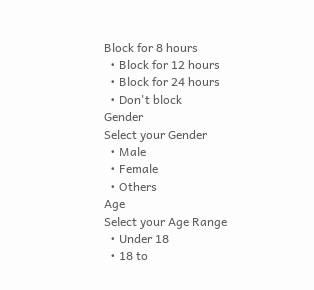Block for 8 hours
  • Block for 12 hours
  • Block for 24 hours
  • Don't block
Gender
Select your Gender
  • Male
  • Female
  • Others
Age
Select your Age Range
  • Under 18
  • 18 to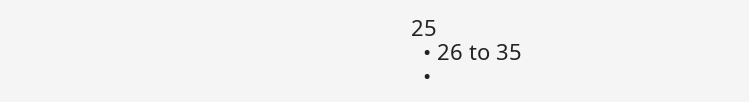25
  • 26 to 35
  •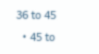36 to 45
  • 45 to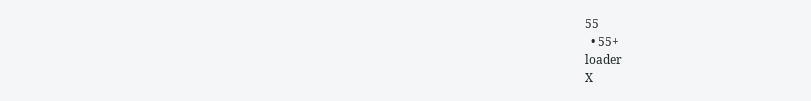55
  • 55+
loader
X